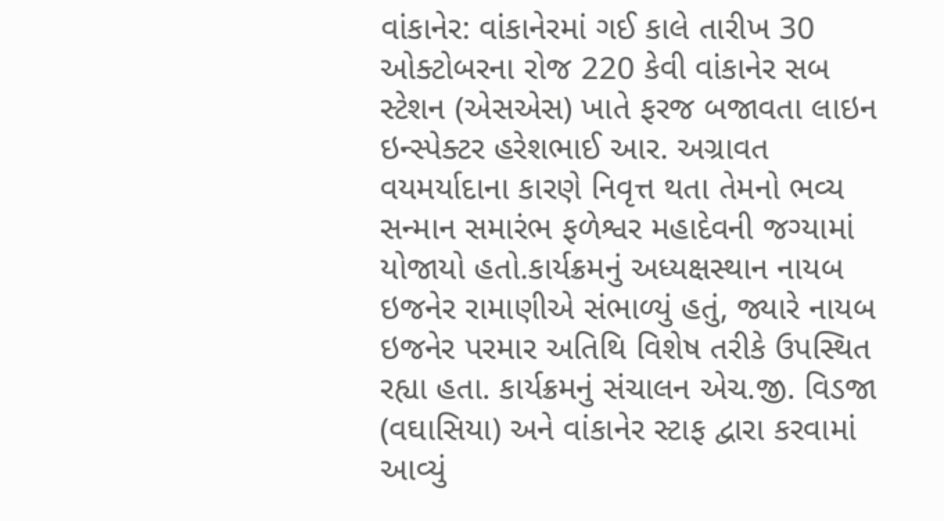વાંકાનેર: વાંકાનેરમાં ગઈ કાલે તારીખ 30 ઓક્ટોબરના રોજ 220 કેવી વાંકાનેર સબ સ્ટેશન (એસએસ) ખાતે ફરજ બજાવતા લાઇન ઇન્સ્પેક્ટર હરેશભાઈ આર. અગ્રાવત વયમર્યાદાના કારણે નિવૃત્ત થતા તેમનો ભવ્ય સન્માન સમારંભ ફળેશ્વર મહાદેવની જગ્યામાં યોજાયો હતો.કાર્યક્રમનું અધ્યક્ષસ્થાન નાયબ ઇજનેર રામાણીએ સંભાળ્યું હતું, જ્યારે નાયબ ઇજનેર પરમાર અતિથિ વિશેષ તરીકે ઉપસ્થિત રહ્યા હતા. કાર્યક્રમનું સંચાલન એચ.જી. વિડજા (વઘાસિયા) અને વાંકાનેર સ્ટાફ દ્વારા કરવામાં આવ્યું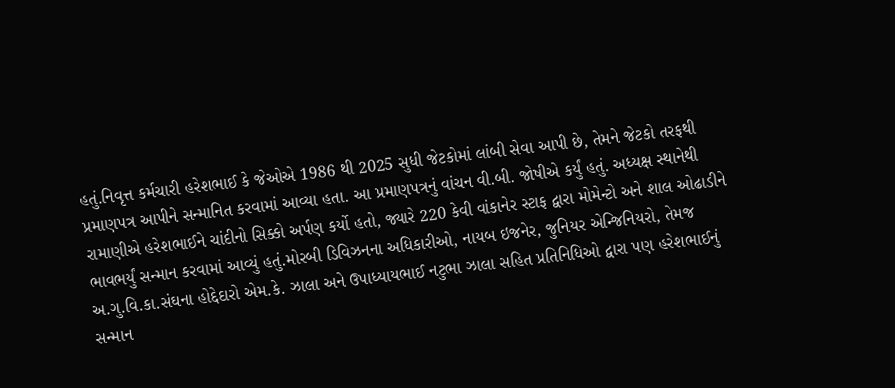હતું.નિવૃત્ત કર્મચારી હરેશભાઈ કે જેઓએ 1986 થી 2025 સુધી જેટકોમાં લાંબી સેવા આપી છે, તેમને જેટકો તરફથી પ્રમાણપત્ર આપીને સન્માનિત કરવામાં આવ્યા હતા. આ પ્રમાણપત્રનું વાંચન વી.બી. જોષીએ કર્યું હતું. અધ્યક્ષ સ્થાનેથી રામાણીએ હરેશભાઈને ચાંદીનો સિક્કો અર્પણ કર્યો હતો, જ્યારે 220 કેવી વાંકાનેર સ્ટાફ દ્વારા મોમેન્ટો અને શાલ ઓઢાડીને ભાવભર્યું સન્માન કરવામાં આવ્યું હતું.મોરબી ડિવિઝનના અધિકારીઓ, નાયબ ઇજનેર, જુનિયર એન્જિનિયરો, તેમજ અ.ગુ.વિ.કા.સંઘના હોદ્દેદારો એમ.કે. ઝાલા અને ઉપાધ્યાયભાઈ નટુભા ઝાલા સહિત પ્રતિનિધિઓ દ્વારા પણ હરેશભાઈનું સન્માન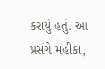કરાયું હતું. આ પ્રસંગે મહીકા,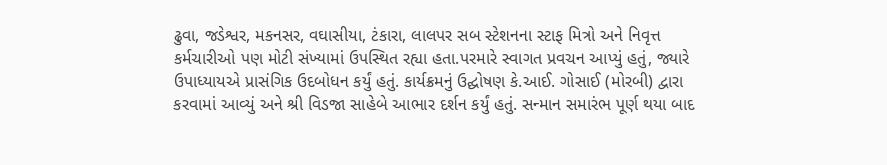ઢુવા, જડેશ્વર, મકનસર, વઘાસીયા, ટંકારા, લાલપર સબ સ્ટેશનના સ્ટાફ મિત્રો અને નિવૃત્ત કર્મચારીઓ પણ મોટી સંખ્યામાં ઉપસ્થિત રહ્યા હતા.પરમારે સ્વાગત પ્રવચન આપ્યું હતું, જ્યારે ઉપાધ્યાયએ પ્રાસંગિક ઉદબોધન કર્યું હતું. કાર્યક્રમનું ઉદ્ઘોષણ કે.આઈ. ગોસાઈ (મોરબી) દ્વારા કરવામાં આવ્યું અને શ્રી વિડજા સાહેબે આભાર દર્શન કર્યું હતું. સન્માન સમારંભ પૂર્ણ થયા બાદ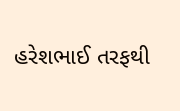હરેશભાઈ તરફથી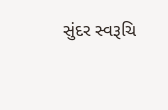સુંદર સ્વરૂચિ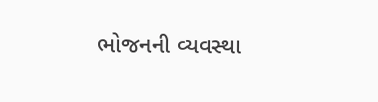ભોજનની વ્યવસ્થા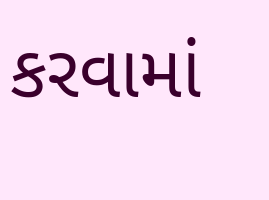કરવામાં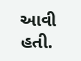આવી હતી.